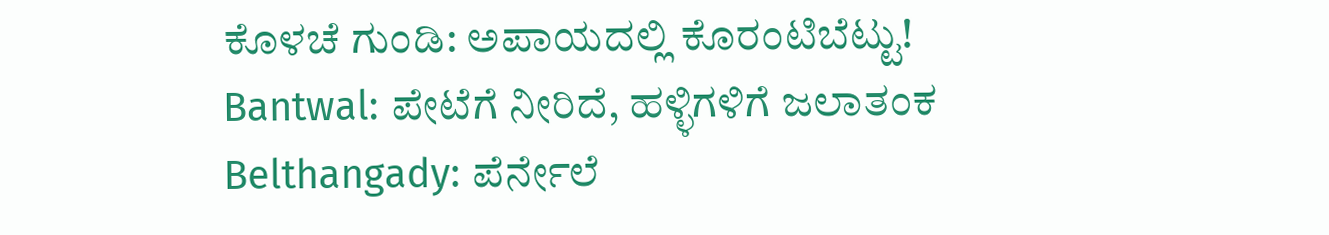ಕೊಳಚೆ ಗುಂಡಿ: ಅಪಾಯದಲ್ಲಿ ಕೊರಂಟಿಬೆಟ್ಟು!
Bantwal: ಪೇಟೆಗೆ ನೀರಿದೆ, ಹಳ್ಳಿಗಳಿಗೆ ಜಲಾತಂಕ
Belthangady: ಪೆರ್ನೇಲೆ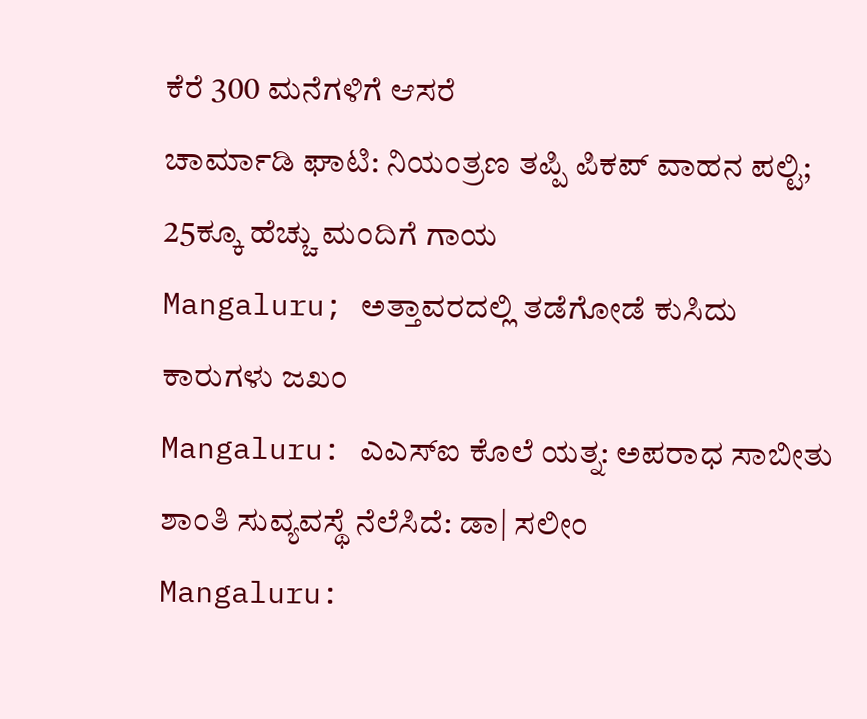ಕೆರೆ 300 ಮನೆಗಳಿಗೆ ಆಸರೆ
ಚಾರ್ಮಾಡಿ ಘಾಟಿ: ನಿಯಂತ್ರಣ ತಪ್ಪಿ ಪಿಕಪ್ ವಾಹನ ಪಲ್ಟಿ; 25ಕ್ಕೂ ಹೆಚ್ಚು ಮಂದಿಗೆ ಗಾಯ
Mangaluru; ಅತ್ತಾವರದಲ್ಲಿ ತಡೆಗೋಡೆ ಕುಸಿದು ಕಾರುಗಳು ಜಖಂ
Mangaluru: ಎಎಸ್ಐ ಕೊಲೆ ಯತ್ನ: ಅಪರಾಧ ಸಾಬೀತು
ಶಾಂತಿ ಸುವ್ಯವಸ್ಥೆ ನೆಲೆಸಿದೆ: ಡಾ| ಸಲೀಂ
Mangaluru: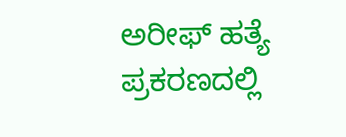ಅರೀಫ್ ಹತ್ಯೆ ಪ್ರಕರಣದಲ್ಲಿ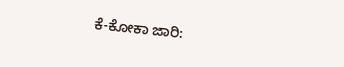ಕೆ-ಕೋಕಾ ಜಾರಿ: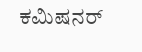ಕಮಿಷನರ್